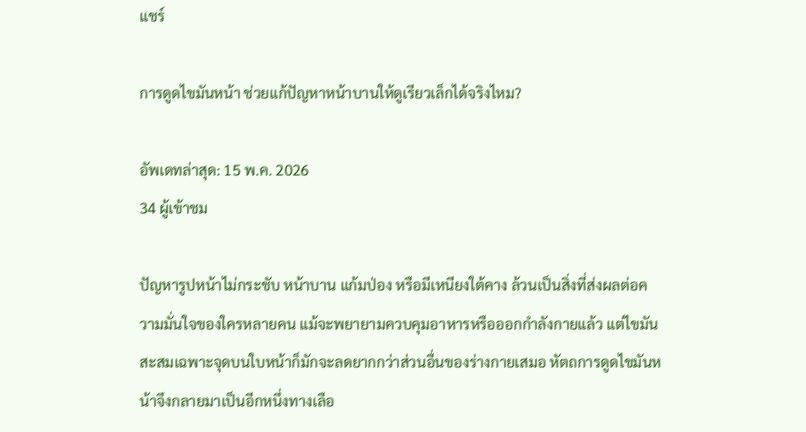แชร์

การดูดไขมันหน้า ช่วยแก้ปัญหาหน้าบานให้ดูเรียวเล็กได้จริงไหม?

อัพเดทล่าสุด: 15 พ.ค. 2026
34 ผู้เข้าชม

ปัญหารูปหน้าไม่กระชับ หน้าบาน แก้มป่อง หรือมีเหนียงใต้คาง ล้วนเป็นสิ่งที่ส่งผลต่อความมั่นใจของใครหลายคน แม้จะพยายามควบคุมอาหารหรือออกกำลังกายแล้ว แต่ไขมันสะสมเฉพาะจุดบนใบหน้าก็มักจะลดยากกว่าส่วนอื่นของร่างกายเสมอ หัตถการดูดไขมันหน้าจึงกลายมาเป็นอีกหนึ่งทางเลือ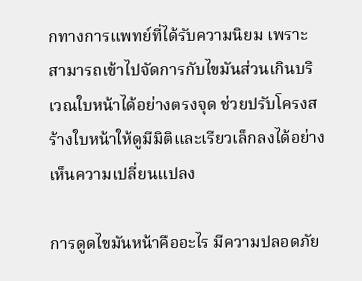กทางการแพทย์ที่ได้รับความนิยม เพราะสามารถเข้าไปจัดการกับไขมันส่วนเกินบริเวณใบหน้าได้อย่างตรงจุด ช่วยปรับโครงสร้างใบหน้าให้ดูมีมิติและเรียวเล็กลงได้อย่างเห็นความเปลี่ยนแปลง

การดูดไขมันหน้าคืออะไร มีความปลอดภัย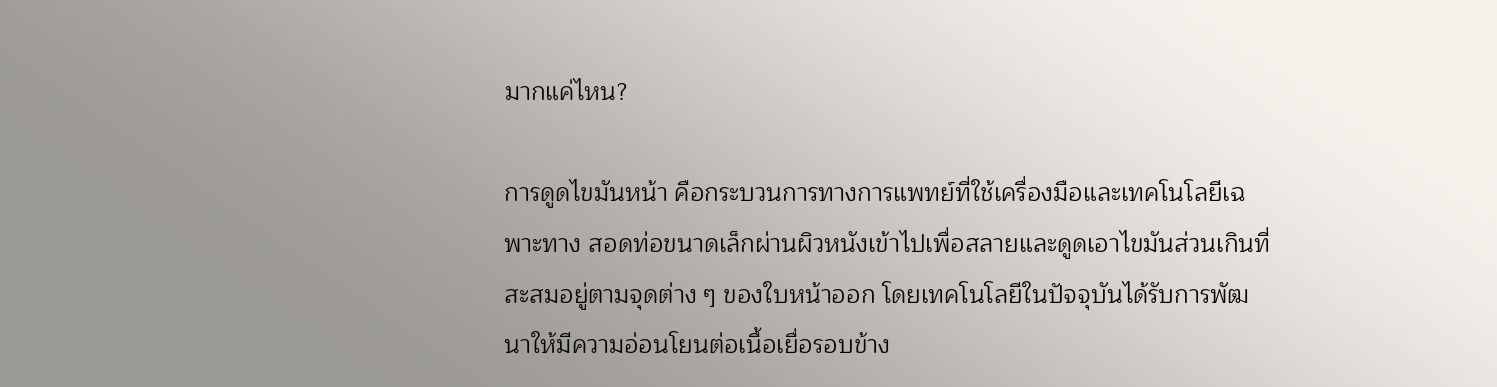มากแค่ไหน?

การดูดไขมันหน้า คือกระบวนการทางการแพทย์ที่ใช้เครื่องมือและเทคโนโลยีเฉพาะทาง สอดท่อขนาดเล็กผ่านผิวหนังเข้าไปเพื่อสลายและดูดเอาไขมันส่วนเกินที่สะสมอยู่ตามจุดต่าง ๆ ของใบหน้าออก โดยเทคโนโลยีในปัจจุบันได้รับการพัฒนาให้มีความอ่อนโยนต่อเนื้อเยื่อรอบข้าง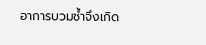อาการบวมช้ำจึงเกิด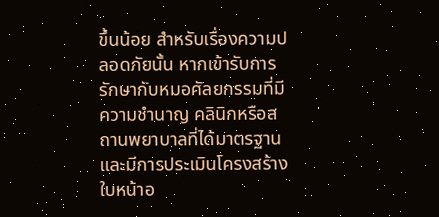ขึ้นน้อย สำหรับเรื่องความปลอดภัยนั้น หากเข้ารับการรักษากับหมอศัลยกรรมที่มีความชำนาญ คลินิกหรือสถานพยาบาลที่ได้มาตรฐาน และมีการประเมินโครงสร้างใบหน้าอ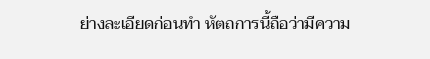ย่างละเอียดก่อนทำ หัตถการนี้ถือว่ามีความ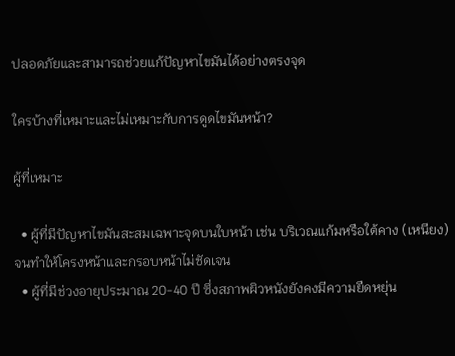ปลอดภัยและสามารถช่วยแก้ปัญหาไขมันได้อย่างตรงจุด

ใครบ้างที่เหมาะและไม่เหมาะกับการดูดไขมันหน้า?

ผู้ที่เหมาะ

  • ผู้ที่มีปัญหาไขมันสะสมเฉพาะจุดบนใบหน้า เช่น บริเวณแก้มหรือใต้คาง (เหนียง) จนทำให้โครงหน้าและกรอบหน้าไม่ชัดเจน
  • ผู้ที่มีช่วงอายุประมาณ 20-40 ปี ซึ่งสภาพผิวหนังยังคงมีความยืดหยุ่น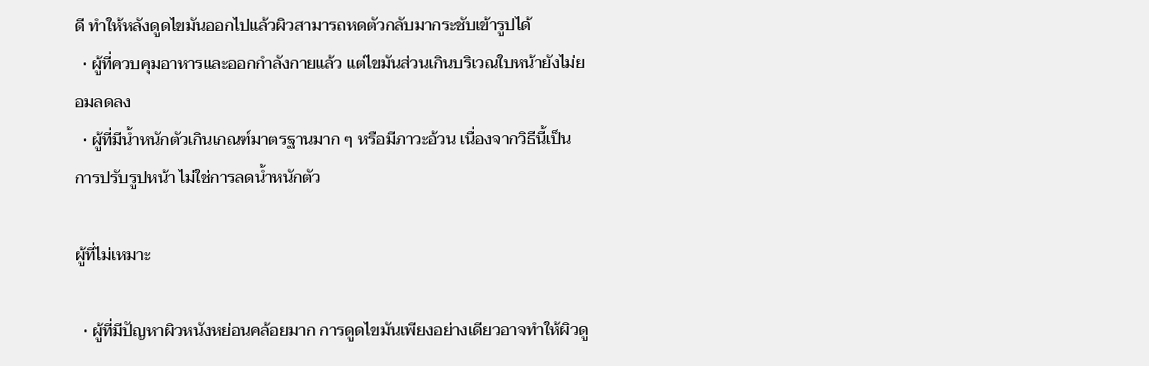ดี ทำให้หลังดูดไขมันออกไปแล้วผิวสามารถหดตัวกลับมากระชับเข้ารูปได้
  • ผู้ที่ควบคุมอาหารและออกกำลังกายแล้ว แต่ไขมันส่วนเกินบริเวณใบหน้ายังไม่ยอมลดลง
  • ผู้ที่มีน้ำหนักตัวเกินเกณฑ์มาตรฐานมาก ๆ หรือมีภาวะอ้วน เนื่องจากวิธีนี้เป็นการปรับรูปหน้า ไม่ใช่การลดน้ำหนักตัว

ผู้ที่ไม่เหมาะ

  • ผู้ที่มีปัญหาผิวหนังหย่อนคล้อยมาก การดูดไขมันเพียงอย่างเดียวอาจทำให้ผิวดู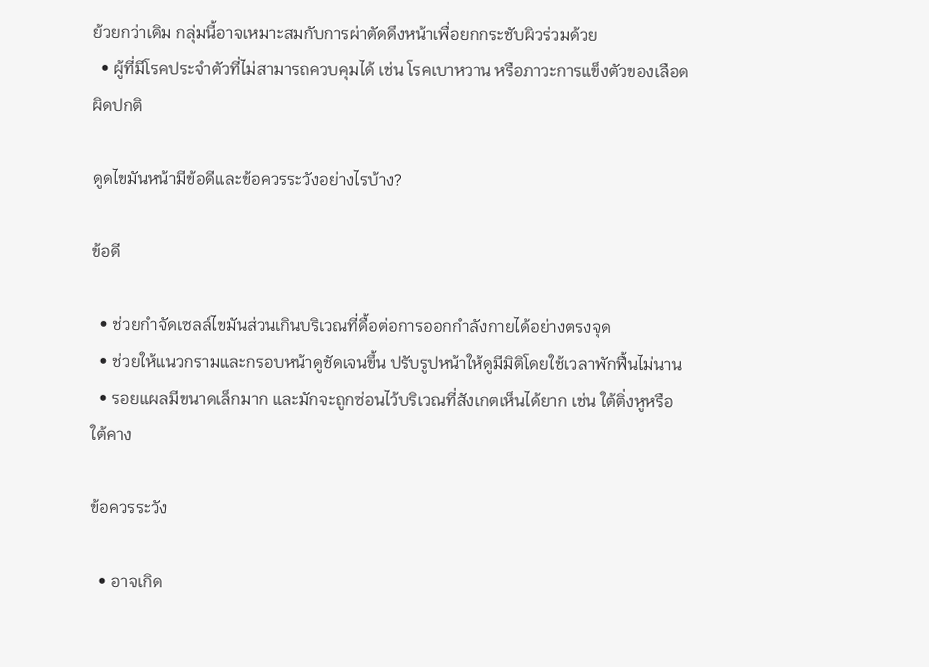ย้วยกว่าเดิม กลุ่มนี้อาจเหมาะสมกับการผ่าตัดดึงหน้าเพื่อยกกระชับผิวร่วมด้วย
  • ผู้ที่มีโรคประจำตัวที่ไม่สามารถควบคุมได้ เช่น โรคเบาหวาน หรือภาวะการแข็งตัวของเลือดผิดปกติ

ดูดไขมันหน้ามีข้อดีและข้อควรระวังอย่างไรบ้าง?

ข้อดี

  • ช่วยกำจัดเซลล์ไขมันส่วนเกินบริเวณที่ดื้อต่อการออกกำลังกายได้อย่างตรงจุด
  • ช่วยให้แนวกรามและกรอบหน้าดูชัดเจนขึ้น ปรับรูปหน้าให้ดูมีมิติโดยใช้เวลาพักฟื้นไม่นาน
  • รอยแผลมีขนาดเล็กมาก และมักจะถูกซ่อนไว้บริเวณที่สังเกตเห็นได้ยาก เช่น ใต้ติ่งหูหรือใต้คาง

ข้อควรระวัง

  • อาจเกิด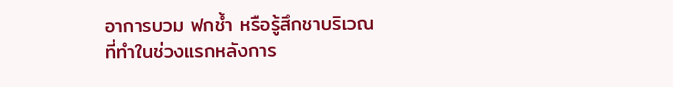อาการบวม ฟกช้ำ หรือรู้สึกชาบริเวณที่ทำในช่วงแรกหลังการ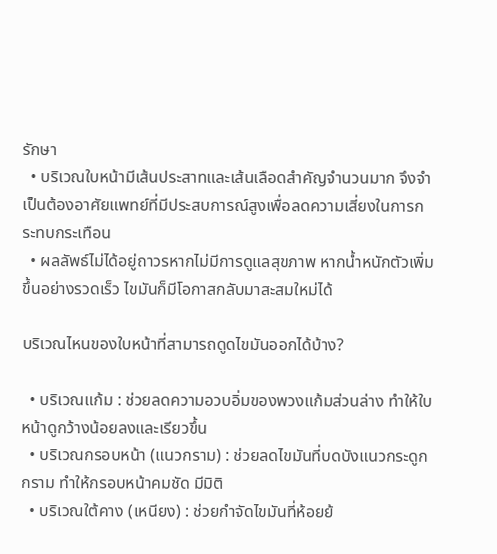รักษา
  • บริเวณใบหน้ามีเส้นประสาทและเส้นเลือดสำคัญจำนวนมาก จึงจำเป็นต้องอาศัยแพทย์ที่มีประสบการณ์สูงเพื่อลดความเสี่ยงในการกระทบกระเทือน
  • ผลลัพธ์ไม่ได้อยู่ถาวรหากไม่มีการดูแลสุขภาพ หากน้ำหนักตัวเพิ่มขึ้นอย่างรวดเร็ว ไขมันก็มีโอกาสกลับมาสะสมใหม่ได้

บริเวณไหนของใบหน้าที่สามารถดูดไขมันออกได้บ้าง?

  • บริเวณแก้ม : ช่วยลดความอวบอิ่มของพวงแก้มส่วนล่าง ทำให้ใบหน้าดูกว้างน้อยลงและเรียวขึ้น
  • บริเวณกรอบหน้า (แนวกราม) : ช่วยลดไขมันที่บดบังแนวกระดูกกราม ทำให้กรอบหน้าคมชัด มีมิติ
  • บริเวณใต้คาง (เหนียง) : ช่วยกำจัดไขมันที่ห้อยย้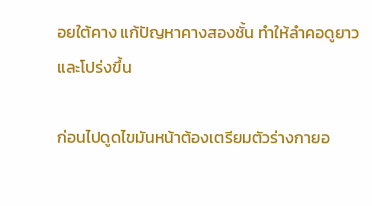อยใต้คาง แก้ปัญหาคางสองชั้น ทำให้ลำคอดูยาวและโปร่งขึ้น

ก่อนไปดูดไขมันหน้าต้องเตรียมตัวร่างกายอ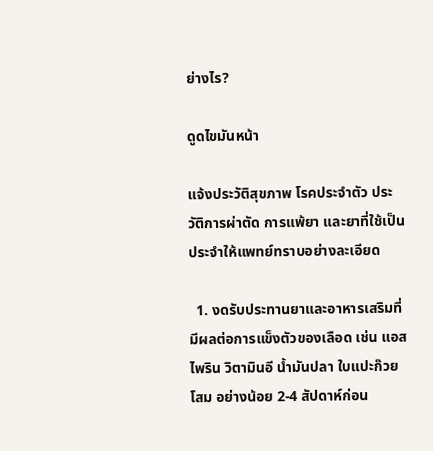ย่างไร?

ดูดไขมันหน้า

แจ้งประวัติสุขภาพ โรคประจำตัว ประวัติการผ่าตัด การแพ้ยา และยาที่ใช้เป็นประจำให้แพทย์ทราบอย่างละเอียด

  1. งดรับประทานยาและอาหารเสริมที่มีผลต่อการแข็งตัวของเลือด เช่น แอสไพริน วิตามินอี น้ำมันปลา ใบแปะก๊วย โสม อย่างน้อย 2-4 สัปดาห์ก่อน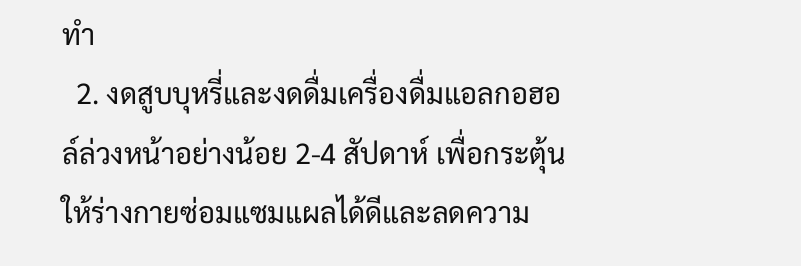ทำ
  2. งดสูบบุหรี่และงดดื่มเครื่องดื่มแอลกอฮอล์ล่วงหน้าอย่างน้อย 2-4 สัปดาห์ เพื่อกระตุ้นให้ร่างกายซ่อมแซมแผลได้ดีและลดความ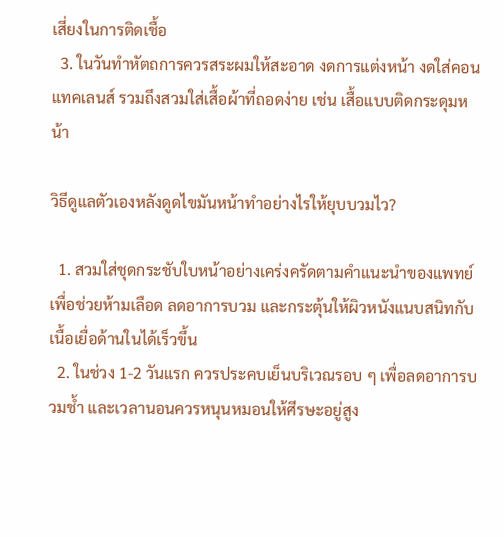เสี่ยงในการติดเชื้อ
  3. ในวันทำหัตถการควรสระผมให้สะอาด งดการแต่งหน้า งดใส่คอนแทคเลนส์ รวมถึงสวมใส่เสื้อผ้าที่ถอดง่าย เช่น เสื้อแบบติดกระดุมหน้า

วิธีดูแลตัวเองหลังดูดไขมันหน้าทำอย่างไรให้ยุบบวมไว?

  1. สวมใส่ชุดกระชับใบหน้าอย่างเคร่งครัดตามคำแนะนำของแพทย์ เพื่อช่วยห้ามเลือด ลดอาการบวม และกระตุ้นให้ผิวหนังแนบสนิทกับเนื้อเยื่อด้านในได้เร็วขึ้น
  2. ในช่วง 1-2 วันแรก ควรประคบเย็นบริเวณรอบ ๆ เพื่อลดอาการบวมช้ำ และเวลานอนควรหนุนหมอนให้ศีรษะอยู่สูง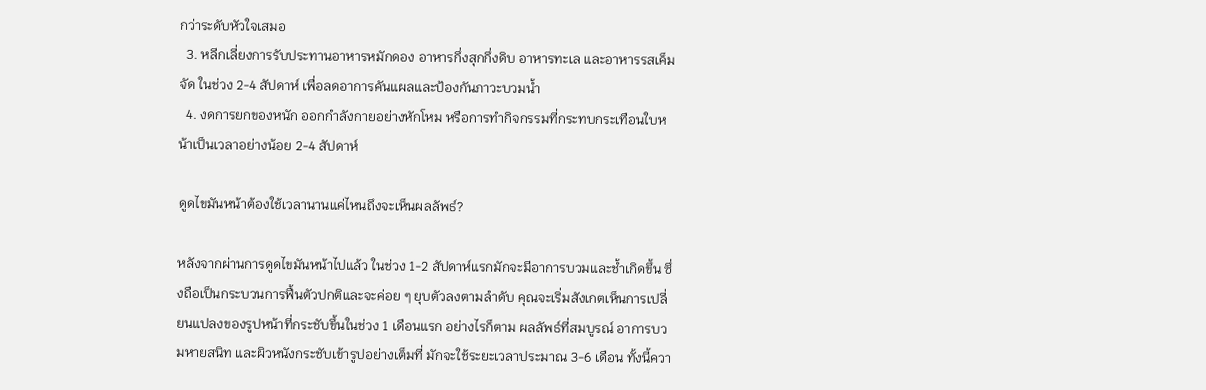กว่าระดับหัวใจเสมอ
  3. หลีกเลี่ยงการรับประทานอาหารหมักดอง อาหารกึ่งสุกกึ่งดิบ อาหารทะเล และอาหารรสเค็มจัด ในช่วง 2-4 สัปดาห์ เพื่อลดอาการคันแผลและป้องกันภาวะบวมน้ำ
  4. งดการยกของหนัก ออกกำลังกายอย่างหักโหม หรือการทำกิจกรรมที่กระทบกระเทือนใบหน้าเป็นเวลาอย่างน้อย 2-4 สัปดาห์

ดูดไขมันหน้าต้องใช้เวลานานแค่ไหนถึงจะเห็นผลลัพธ์?

หลังจากผ่านการดูดไขมันหน้าไปแล้ว ในช่วง 1-2 สัปดาห์แรกมักจะมีอาการบวมและช้ำเกิดขึ้น ซึ่งถือเป็นกระบวนการฟื้นตัวปกติและจะค่อย ๆ ยุบตัวลงตามลำดับ คุณจะเริ่มสังเกตเห็นการเปลี่ยนแปลงของรูปหน้าที่กระชับขึ้นในช่วง 1 เดือนแรก อย่างไรก็ตาม ผลลัพธ์ที่สมบูรณ์ อาการบวมหายสนิท และผิวหนังกระชับเข้ารูปอย่างเต็มที่ มักจะใช้ระยะเวลาประมาณ 3-6 เดือน ทั้งนี้ควา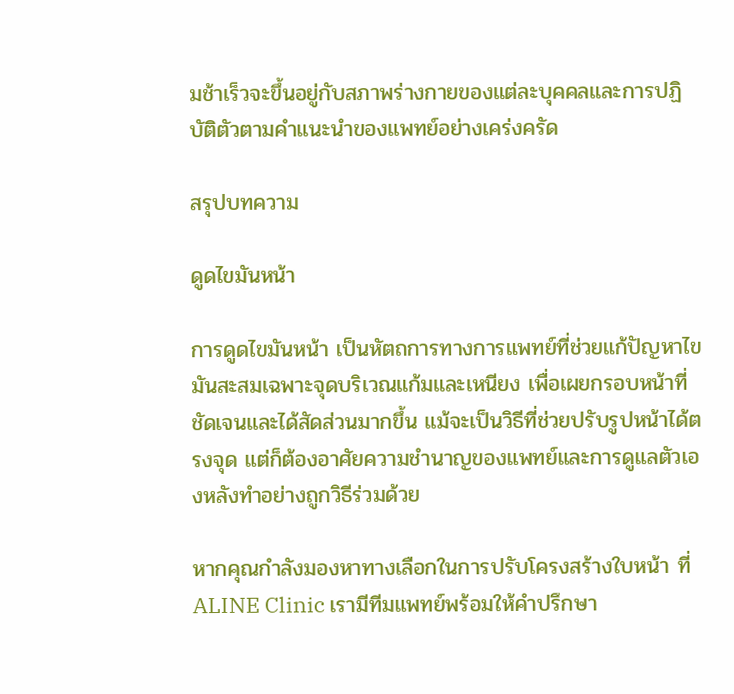มช้าเร็วจะขึ้นอยู่กับสภาพร่างกายของแต่ละบุคคลและการปฏิบัติตัวตามคำแนะนำของแพทย์อย่างเคร่งครัด

สรุปบทความ

ดูดไขมันหน้า

การดูดไขมันหน้า เป็นหัตถการทางการแพทย์ที่ช่วยแก้ปัญหาไขมันสะสมเฉพาะจุดบริเวณแก้มและเหนียง เพื่อเผยกรอบหน้าที่ชัดเจนและได้สัดส่วนมากขึ้น แม้จะเป็นวิธีที่ช่วยปรับรูปหน้าได้ตรงจุด แต่ก็ต้องอาศัยความชำนาญของแพทย์และการดูแลตัวเองหลังทำอย่างถูกวิธีร่วมด้วย

หากคุณกำลังมองหาทางเลือกในการปรับโครงสร้างใบหน้า ที่ ALINE Clinic เรามีทีมแพทย์พร้อมให้คำปรึกษา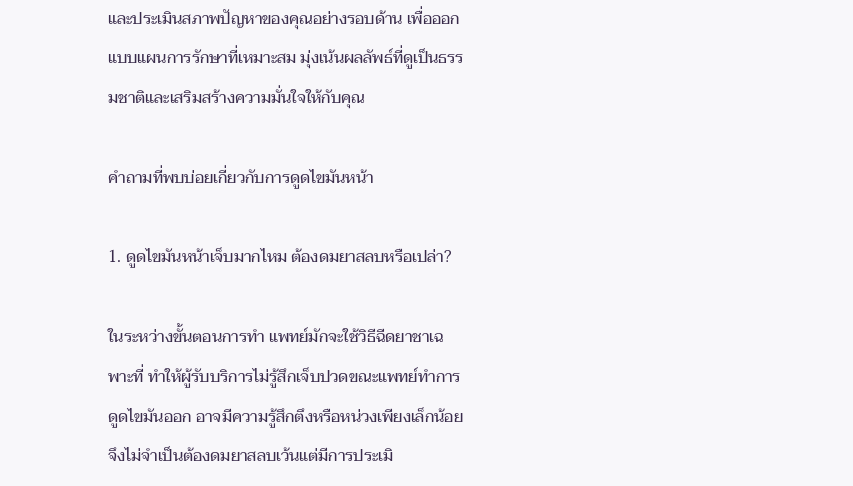และประเมินสภาพปัญหาของคุณอย่างรอบด้าน เพื่อออกแบบแผนการรักษาที่เหมาะสม มุ่งเน้นผลลัพธ์ที่ดูเป็นธรรมชาติและเสริมสร้างความมั่นใจให้กับคุณ

คำถามที่พบบ่อยเกี่ยวกับการดูดไขมันหน้า

1. ดูดไขมันหน้าเจ็บมากไหม ต้องดมยาสลบหรือเปล่า?

ในระหว่างขั้นตอนการทำ แพทย์มักจะใช้วิธีฉีดยาชาเฉพาะที่ ทำให้ผู้รับบริการไม่รู้สึกเจ็บปวดขณะแพทย์ทำการดูดไขมันออก อาจมีความรู้สึกตึงหรือหน่วงเพียงเล็กน้อย จึงไม่จำเป็นต้องดมยาสลบเว้นแต่มีการประเมิ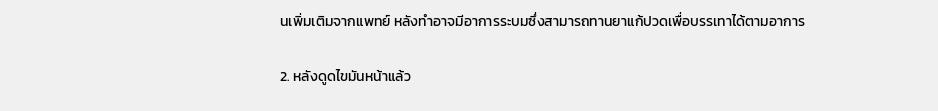นเพิ่มเติมจากแพทย์ หลังทำอาจมีอาการระบมซึ่งสามารถทานยาแก้ปวดเพื่อบรรเทาได้ตามอาการ

2. หลังดูดไขมันหน้าแล้ว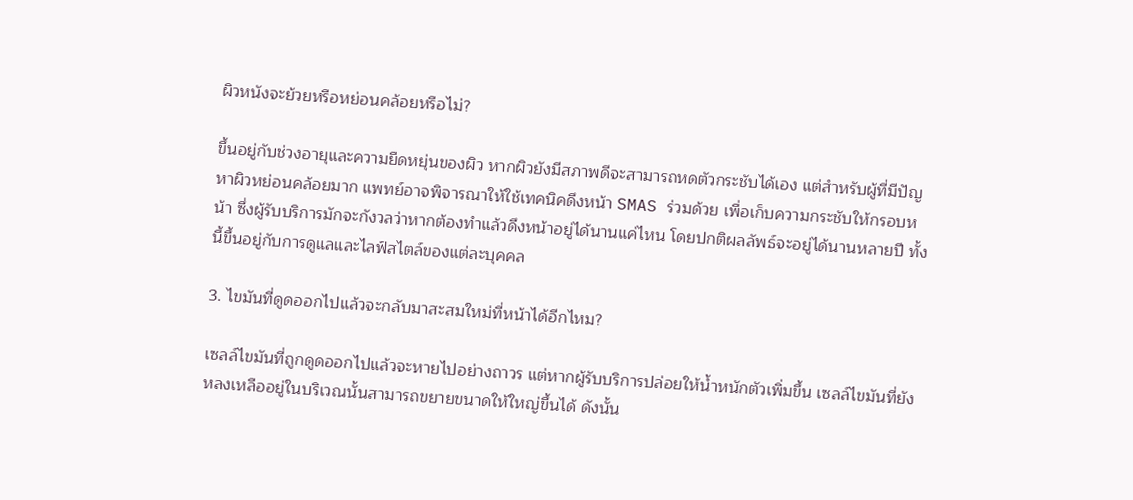ผิวหนังจะย้วยหรือหย่อนคล้อยหรือไม่?

ขึ้นอยู่กับช่วงอายุและความยืดหยุ่นของผิว หากผิวยังมีสภาพดีจะสามารถหดตัวกระชับได้เอง แต่สำหรับผู้ที่มีปัญหาผิวหย่อนคล้อยมาก แพทย์อาจพิจารณาให้ใช้เทคนิคดึงหน้า SMAS ร่วมด้วย เพื่อเก็บความกระชับให้กรอบหน้า ซึ่งผู้รับบริการมักจะกังวลว่าหากต้องทำแล้วดึงหน้าอยู่ได้นานแค่ไหน โดยปกติผลลัพธ์จะอยู่ได้นานหลายปี ทั้งนี้ขึ้นอยู่กับการดูแลและไลฟ์สไตล์ของแต่ละบุคคล

3. ไขมันที่ดูดออกไปแล้วจะกลับมาสะสมใหม่ที่หน้าได้อีกไหม?

เซลล์ไขมันที่ถูกดูดออกไปแล้วจะหายไปอย่างถาวร แต่หากผู้รับบริการปล่อยให้น้ำหนักตัวเพิ่มขึ้น เซลล์ไขมันที่ยังหลงเหลืออยู่ในบริเวณนั้นสามารถขยายขนาดให้ใหญ่ขึ้นได้ ดังนั้น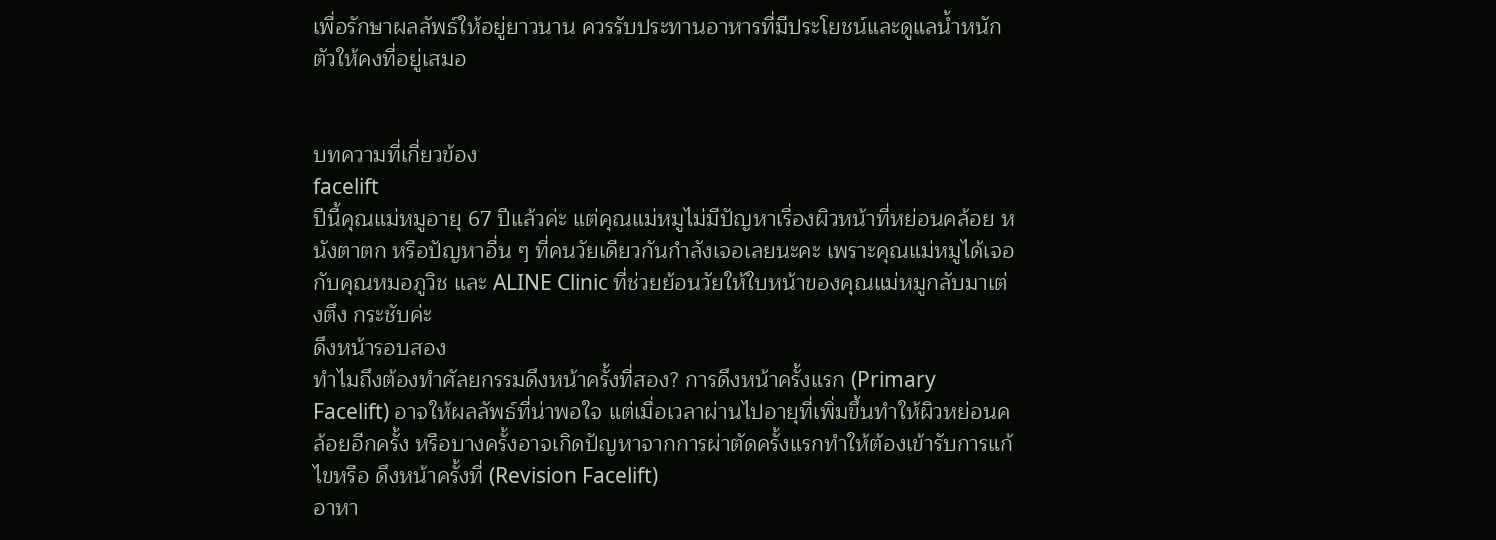เพื่อรักษาผลลัพธ์ให้อยู่ยาวนาน ควรรับประทานอาหารที่มีประโยชน์และดูแลน้ำหนักตัวให้คงที่อยู่เสมอ


บทความที่เกี่ยวข้อง
facelift
ปีนี้คุณแม่หมูอายุ 67 ปีแล้วค่ะ แต่คุณแม่หมูไม่มีปัญหาเรื่องผิวหน้าที่หย่อนคล้อย หนังตาตก หรือปัญหาอื่น ๆ ที่คนวัยเดียวกันกำลังเจอเลยนะคะ เพราะคุณแม่หมูได้เจอกับคุณหมอภูวิช และ ALINE Clinic ที่ช่วยย้อนวัยให้ใบหน้าของคุณแม่หมูกลับมาเต่งตึง กระชับค่ะ
ดึงหน้ารอบสอง
ทำไมถึงต้องทำศัลยกรรมดึงหน้าครั้งที่สอง? การดึงหน้าครั้งแรก (Primary Facelift) อาจให้ผลลัพธ์ที่น่าพอใจ แต่เมื่อเวลาผ่านไปอายุที่เพิ่มขึ้นทำให้ผิวหย่อนคล้อยอีกครั้ง หรือบางครั้งอาจเกิดปัญหาจากการผ่าตัดครั้งแรกทำให้ต้องเข้ารับการแก้ไขหรือ ดึงหน้าครั้งที่ (Revision Facelift)
อาหา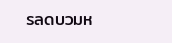รลดบวมห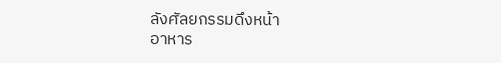ลังศัลยกรรมดึงหน้า
อาหาร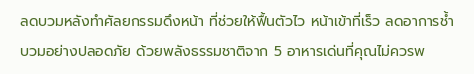ลดบวมหลังทำศัลยกรรมดึงหน้า ที่ช่วยให้ฟื้นตัวไว หน้าเข้าที่เร็ว ลดอาการช้ำบวมอย่างปลอดภัย ด้วยพลังธรรมชาติจาก 5 อาหารเด่นที่คุณไม่ควรพ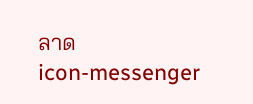ลาด
icon-messenger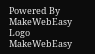Powered By MakeWebEasy Logo MakeWebEasy